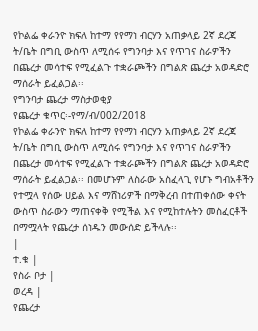የኮልፌ ቀራንዮ ክፍለ ከተማ የየማነ ብርሃን አጠቃላይ 2ኛ ደረጃ ት/ቤት በግቢ ውስጥ ለሚሰሩ የግንባታ እና የጥገና ስራዎችን በጨረታ መሳተፍ የሚፈልጉ ተቋራጮችን በግልጽ ጨረታ አወዳድሮ ማሰራት ይፈልጋል፡፡
የግንባታ ጨረታ ማስታወቂያ
የጨረታ ቁጥር፡-የማ/ብ/002/2018
የኮልፌ ቀራንዮ ክፍለ ከተማ የየማነ ብርሃን አጠቃላይ 2ኛ ደረጃ ት/ቤት በግቢ ውስጥ ለሚሰሩ የግንባታ እና የጥገና ስራዎችን በጨረታ መሳተፍ የሚፈልጉ ተቋራጮችን በግልጽ ጨረታ አወዳድሮ ማሰራት ይፈልጋል፡፡ በመሆኑም ለስራው አስፈላጊ የሆኑ ግብአቶችን የተሟላ የሰው ሀይል እና ማሸነሪዎች በማቅረብ በተጠቀሰው ቀናት ውስጥ ስራውን ማጠናቀቅ የሚችል እና የሚከተሉትን መስፈርቶች በማሟላት የጨረታ ሰነዱን መውሰድ ይችላሉ፡፡
|
ተ.ቁ |
የስራ ቦታ |
ወረዳ |
የጨረታ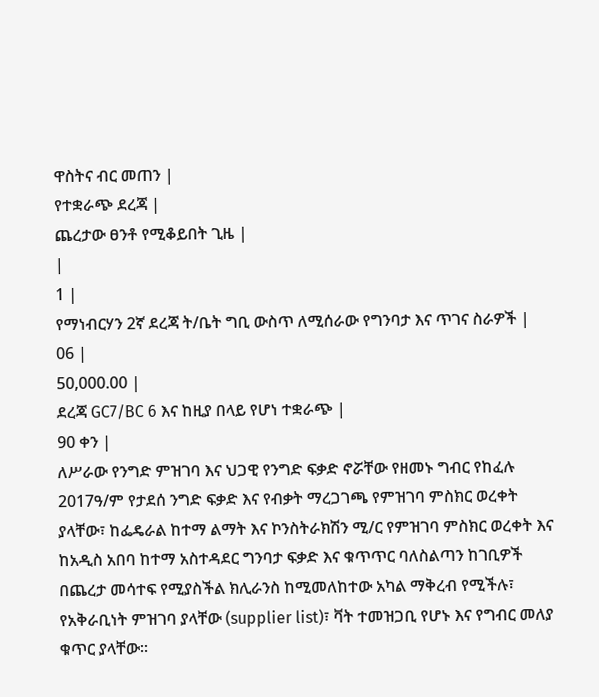ዋስትና ብር መጠን |
የተቋራጭ ደረጃ |
ጨረታው ፀንቶ የሚቆይበት ጊዜ |
|
1 |
የማነብርሃን 2ኛ ደረጃ ት/ቤት ግቢ ውስጥ ለሚሰራው የግንባታ እና ጥገና ስራዎች |
06 |
50,000.00 |
ደረጃ GC7/BC 6 እና ከዚያ በላይ የሆነ ተቋራጭ |
90 ቀን |
ለሥራው የንግድ ምዝገባ እና ህጋዊ የንግድ ፍቃድ ኖሯቸው የዘመኑ ግብር የከፈሉ 2017ዓ/ም የታደሰ ንግድ ፍቃድ እና የብቃት ማረጋገጫ የምዝገባ ምስክር ወረቀት ያላቸው፣ ከፌዴራል ከተማ ልማት እና ኮንስትራክሽን ሚ/ር የምዝገባ ምስክር ወረቀት እና ከአዲስ አበባ ከተማ አስተዳደር ግንባታ ፍቃድ እና ቁጥጥር ባለስልጣን ከገቢዎች በጨረታ መሳተፍ የሚያስችል ክሊራንስ ከሚመለከተው አካል ማቅረብ የሚችሉ፣ የአቅራቢነት ምዝገባ ያላቸው (supplier list)፣ ቫት ተመዝጋቢ የሆኑ እና የግብር መለያ ቁጥር ያላቸው።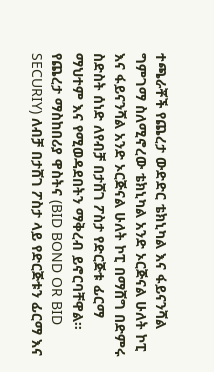ተጫራቾች የጨረታ ውድድር ቴክኒካል እና ፋይናንሻል ግምገማ ስለሚኖረው ቴክኒካል አንድ ኦርጅናል ሁለት ኮፒ እና ፋይናንሻል አንድ ኦርጅናል ሁለት ኮፒ በማሸግ በድምሩ ስድስት ሰነድ ለየብቻ በታሸገ ፖስታ የድርጅቱ ፊርማ ማህተም እና የሚወዳደበትን ማቅረብ ይኖርባቸዋል። የጨረታ ማስከበሪያ ዋስትና (BID BOND OR BID SECURIY) ለብቻ በታሸገ ፖስታ ላይ የድርጅቱን ፊርማ እና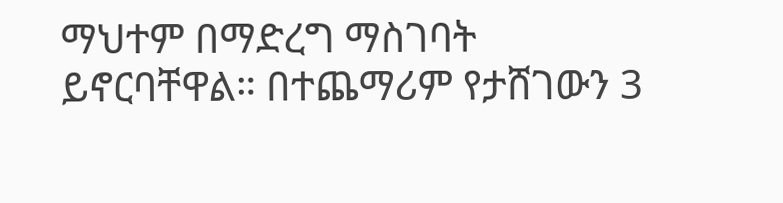ማህተም በማድረግ ማስገባት ይኖርባቸዋል። በተጨማሪም የታሸገውን 3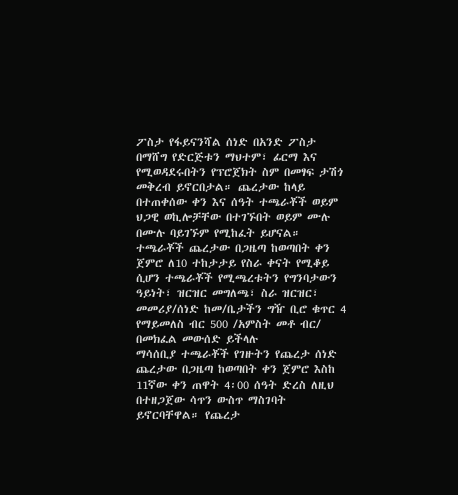ፖስታ የፋይናንሻል ሰነድ በአንድ ፖስታ በማሸግ የድርጅቱን ማህተም፣ ፊርማ እና የሚወዳደሩበትን የፕሮጀክት ስም በመፃፍ ታሽጎ መቅረብ ይኖርበታል። ጨረታው ከላይ በተጠቀሰው ቀን እና ሰዓት ተጫራቾች ወይም ህጋዊ ወኪሎቻቸው በተገኙበት ወይም ሙሉ በሙሉ ባይገኙም የሚከፈት ይሆናል።
ተጫራቾች ጨረታው በጋዜጣ ከወጣበት ቀን ጀምሮ ለ10 ተከታታይ የስራ ቀናት የሚቆይ ሲሆን ተጫራቾች የሚጫረቱትን የግንባታውን ዓይነት፣ ዝርዝር መግለጫ፣ ስራ ዝርዝር፣ መመሪያ/ሰነድ ከመ/ቤታችን ግዥ ቢሮ ቁጥር 4 የማይመለስ ብር 500 /አምስት መቶ ብር/ በመክፈል መውሰድ ይችላሉ
ማሳሰቢያ ተጫራቾች የገዙትን የጨረታ ሰነድ ጨረታው በጋዜጣ ከወጣበት ቀን ጀምሮ እስከ 11ኛው ቀን ጠዋት 4፡00 ሰዓት ድረስ ለዚህ በተዘጋጀው ሳጥን ውስጥ ማስገባት ይኖርባቸዋል። የጨረታ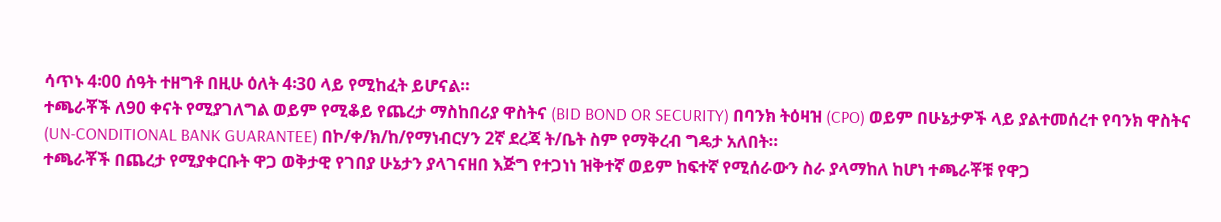ሳጥኑ 4፡00 ሰዓት ተዘግቶ በዚሁ ዕለት 4፡30 ላይ የሚከፈት ይሆናል።
ተጫራቾች ለ90 ቀናት የሚያገለግል ወይም የሚቆይ የጨረታ ማስከበሪያ ዋስትና (BID BOND OR SECURITY) በባንክ ትዕዛዝ (CPO) ወይም በሁኔታዎች ላይ ያልተመሰረተ የባንክ ዋስትና (UN-CONDITIONAL BANK GUARANTEE) በኮ/ቀ/ክ/ከ/የማነብርሃን 2ኛ ደረጃ ት/ቤት ስም የማቅረብ ግዴታ አለበት።
ተጫራቾች በጨረታ የሚያቀርቡት ዋጋ ወቅታዊ የገበያ ሁኔታን ያላገናዘበ እጅግ የተጋነነ ዝቅተኛ ወይም ከፍተኛ የሚሰራውን ስራ ያላማከለ ከሆነ ተጫራቾቹ የዋጋ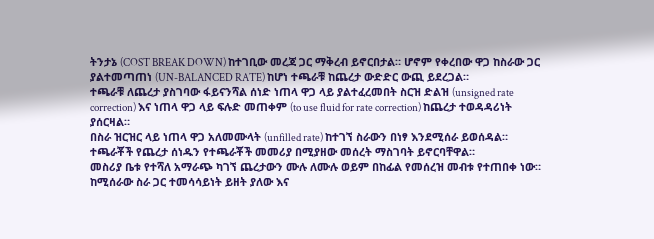ትንታኔ (COST BREAK DOWN) ከተገቢው መረጃ ጋር ማቅረብ ይኖርበታል። ሆኖም የቀረበው ዋጋ ከስራው ጋር ያልተመጣጠነ (UN-BALANCED RATE) ከሆነ ተጫራቹ ከጨረታ ውድድር ውጪ ይደረጋል።
ተጫራቹ ለጨረታ ያስገባው ፋይናንሻል ሰነድ ነጠላ ዋጋ ላይ ያልተፈረመበት ስርዝ ድልዝ (unsigned rate correction) እና ነጠላ ዋጋ ላይ ፍሉድ መጠቀም (to use fluid for rate correction) ከጨረታ ተወዳዳሪነት ያሰርዛል።
በስራ ዝርዝር ላይ ነጠላ ዋጋ አለመሙላት (unfilled rate) ከተገኘ ስራውን በነፃ እንደሚሰራ ይወሰዳል።
ተጫራቾች የጨረታ ሰነዱን የተጫራቾች መመሪያ በሚያዘው መሰረት ማስገባት ይኖርባቸዋል።
መስሪያ ቤቱ የተሻለ አማራጭ ካገኘ ጨረታውን ሙሉ ለሙሉ ወይም በከፊል የመሰረዝ መብቱ የተጠበቀ ነው።
ከሚሰራው ስራ ጋር ተመሳሳይነት ይዘት ያለው እና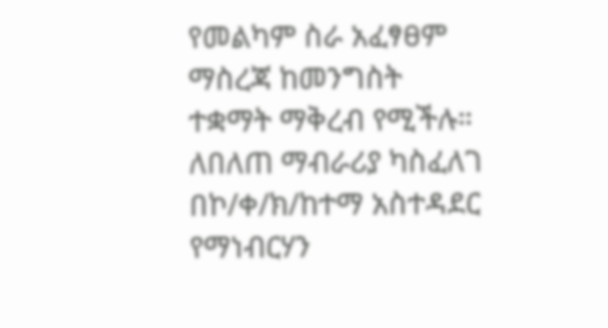የመልካም ስራ አፈፃፀም ማስረጃ ከመንግስት ተቋማት ማቅረብ የሚችሉ።
ለበለጠ ማብራሪያ ካስፈለገ በኮ/ቀ/ክ/ከተማ አስተዳደር የማነብርሃን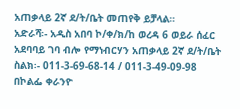አጠቃላይ 2ኛ ደ/ት/ቤት መጠየቅ ይቻላል።
አድራሻ፡- አዲስ አበባ ኮ/ቀ/ክ/ከ ወረዳ 6 ወይራ ሰፈር አደባባይ ገባ ብሎ የማነብርሃን አጠቃላይ 2ኛ ደ/ት/ቤት ስልክ፡- 011-3-69-68-14 / 011-3-49-09-98
በኮልፌ ቀራንዮ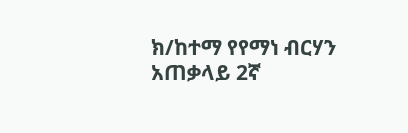ክ/ከተማ የየማነ ብርሃን አጠቃላይ 2ኛ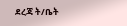ደረጃ ት/ቤት